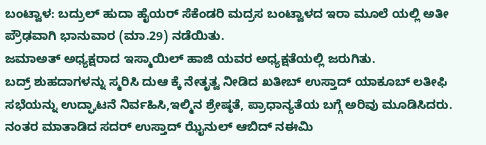ಬಂಟ್ವಾಳ: ಬದ್ರುಲ್ ಹುದಾ ಹೈಯರ್ ಸೆಕೆಂಡರಿ ಮದ್ರಸ ಬಂಟ್ವಾಳದ ಇರಾ ಮೂಲೆ ಯಲ್ಲಿ ಅತೀ ಪ್ರೌಢವಾಗಿ ಭಾನುವಾರ (ಮಾ.29) ನಡೆಯಿತು.
ಜಮಾಅತ್ ಅಧ್ಯಕ್ಷರಾದ ಇಸ್ಮಾಯಿಲ್ ಹಾಜಿ ಯವರ ಅಧ್ಯಕ್ಷತೆಯಲ್ಲಿ ಜರುಗಿತು.
ಬದ್ರ್ ಶುಹದಾಗಳನ್ನು ಸ್ಮರಿಸಿ ದುಆ ಕ್ಕೆ ನೇತೃತ್ವ ನೀಡಿದ ಖತೀಬ್ ಉಸ್ತಾದ್ ಯಾಕೂಬ್ ಲತೀಫಿ ಸಭೆಯನ್ನು ಉದ್ಘಾಟನೆ ನಿರ್ವಹಿಸಿ,ಇಲ್ಮಿನ ಶ್ರೇಷ್ಠತೆ, ಪ್ರಾಧಾನ್ಯತೆಯ ಬಗ್ಗೆ ಅರಿವು ಮೂಡಿಸಿದರು.
ನಂತರ ಮಾತಾಡಿದ ಸದರ್ ಉಸ್ತಾದ್ ಝೈನುಲ್ ಆಬಿದ್ ನಈಮಿ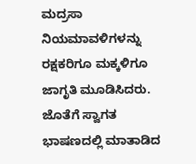ಮದ್ರಸಾ ನಿಯಮಾವಳಿಗಳನ್ನು ರಕ್ಷಕರಿಗೂ ಮಕ್ಕಳಿಗೂ ಜಾಗೃತಿ ಮೂಡಿಸಿದರು.
ಜೊತೆಗೆ ಸ್ವಾಗತ ಭಾಷಣದಲ್ಲಿ ಮಾತಾಡಿದ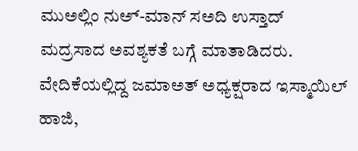ಮುಅಲ್ಲಿಂ ನುಅ್-ಮಾನ್ ಸಅದಿ ಉಸ್ತಾದ್ ಮದ್ರಸಾದ ಅವಶ್ಯಕತೆ ಬಗ್ಗೆ ಮಾತಾಡಿದರು.
ವೇದಿಕೆಯಲ್ಲಿದ್ದ ಜಮಾಅತ್ ಅಧ್ಯಕ್ಷರಾದ ಇಸ್ಮಾಯಿಲ್ ಹಾಜಿ,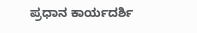ಪ್ರಧಾನ ಕಾರ್ಯದರ್ಶಿ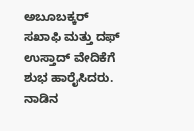ಅಬೂಬಕ್ಕರ್ ಸಖಾಫಿ ಮತ್ತು ದಫ್ ಉಸ್ತಾದ್ ವೇದಿಕೆಗೆ ಶುಭ ಹಾರೈಸಿದರು.
ನಾಡಿನ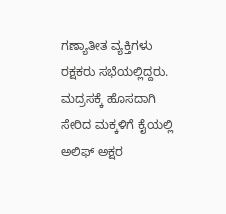ಗಣ್ಯಾತೀತ ವ್ಯಕ್ತಿಗಳು ರಕ್ಷಕರು ಸಭೆಯಲ್ಲಿದ್ದರು. ಮದ್ರಸಕ್ಕೆ ಹೊಸದಾಗಿ ಸೇರಿದ ಮಕ್ಕಳಿಗೆ ಕೈಯಲ್ಲಿ ಅಲಿಫ್ ಅಕ್ಷರ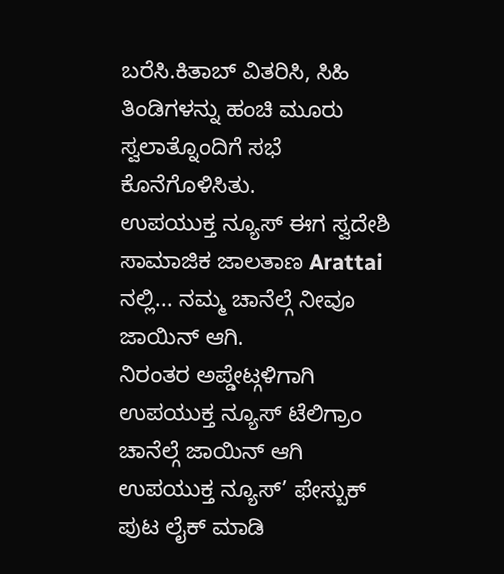ಬರೆಸಿ.ಕಿತಾಬ್ ವಿತರಿಸಿ, ಸಿಹಿ ತಿಂಡಿಗಳನ್ನು ಹಂಚಿ ಮೂರು ಸ್ವಲಾತ್ನೊಂದಿಗೆ ಸಭೆ ಕೊನೆಗೊಳಿಸಿತು.
ಉಪಯುಕ್ತ ನ್ಯೂಸ್ ಈಗ ಸ್ವದೇಶಿ ಸಾಮಾಜಿಕ ಜಾಲತಾಣ Arattai ನಲ್ಲಿ... ನಮ್ಮ ಚಾನೆಲ್ಗೆ ನೀವೂ ಜಾಯಿನ್ ಆಗಿ.
ನಿರಂತರ ಅಪ್ಡೇಟ್ಗಳಿಗಾಗಿ ಉಪಯುಕ್ತ ನ್ಯೂಸ್ ಟೆಲಿಗ್ರಾಂ ಚಾನೆಲ್ಗೆ ಜಾಯಿನ್ ಆಗಿ
ಉಪಯುಕ್ತ ನ್ಯೂಸ್’ ಫೇಸ್ಬುಕ್ ಪುಟ ಲೈಕ್ ಮಾಡಿ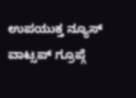ಉಪಯುಕ್ತ ನ್ಯೂಸ್ ವಾಟ್ಸಪ್ ಗ್ರೂಪ್ಗೆ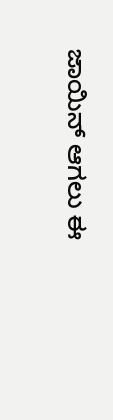ಜಾಯಿನ್ ಆಗಲು ಈ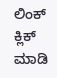ಲಿಂಕ್ ಕ್ಲಿಕ್ ಮಾಡಿ